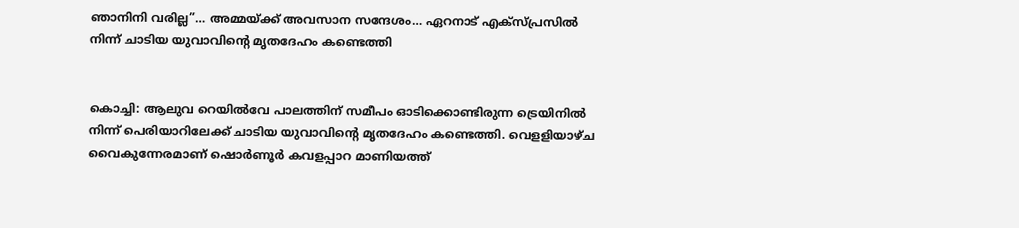ഞാനിനി വരില്ല”… അമ്മയ്ക്ക് അവസാന സന്ദേശം… ഏറനാട് എക്സ്പ്രസിൽ നിന്ന് ചാടിയ യുവാവിന്റെ മൃതദേഹം കണ്ടെത്തി


കൊച്ചി: ആലുവ റെയിൽവേ പാലത്തിന് സമീപം ഓടിക്കൊണ്ടിരുന്ന ട്രെയിനിൽ നിന്ന് പെരിയാറിലേക്ക് ചാടിയ യുവാവിന്റെ മൃതദേഹം കണ്ടെത്തി. വെളളിയാഴ്ച വൈകുന്നേരമാണ് ഷൊർണൂർ കവളപ്പാറ മാണിയത്ത്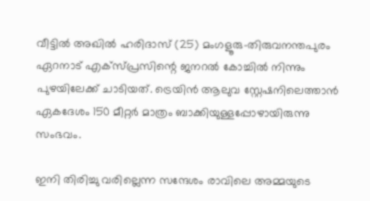വീട്ടിൽ അഖിൽ ഹരിദാസ് (25) മംഗളൂരു–തിരുവനന്തപുരം ഏറനാട് എക്സ്പ്രസിന്റെ ജനറൽ കോച്ചിൽ നിന്നും പുഴയിലേക്ക് ചാടിയത്. ട്രെയിൻ ആലുവ സ്റ്റേഷനിലെത്താൻ ഏകദേശം 150 മീറ്റർ മാത്രം ബാക്കിയുള്ളപ്പോഴായിരുന്നു സംഭവം.

ഇനി തിരിച്ചു വരില്ലെന്ന സന്ദേശം രാവിലെ അമ്മയുടെ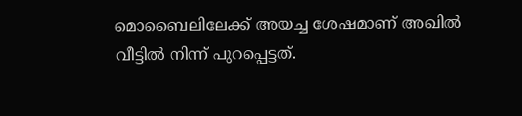മൊബൈലിലേക്ക് അയച്ച ശേഷമാണ് അഖിൽ വീട്ടിൽ നിന്ന് പുറപ്പെട്ടത്.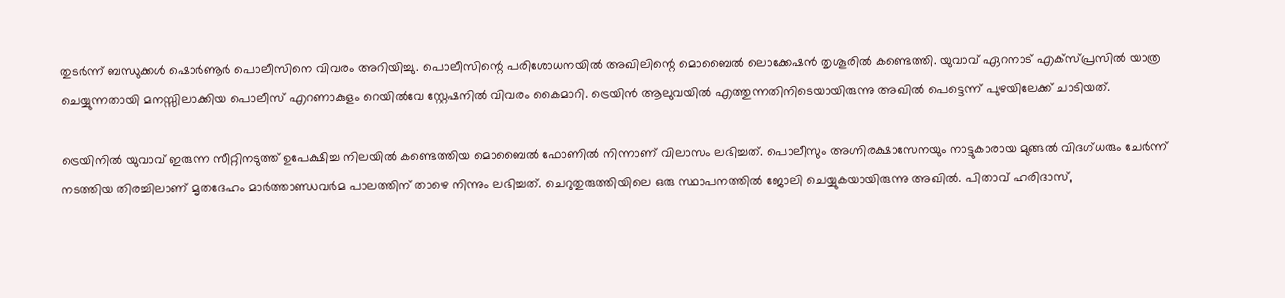തുടർന്ന് ബന്ധുക്കൾ ഷൊർണൂർ പൊലീസിനെ വിവരം അറിയിച്ചു. പൊലീസിന്റെ പരിശോധനയിൽ അഖിലിന്റെ മൊബൈൽ ലൊക്കേഷൻ തൃശൂരിൽ കണ്ടെത്തി. യുവാവ് ഏറനാട് എക്സ്പ്രസിൽ യാത്ര ചെയ്യുന്നതായി മനസ്സിലാക്കിയ പൊലീസ് എറണാകുളം റെയിൽവേ സ്റ്റേഷനിൽ വിവരം കൈമാറി. ട്രെയിൻ ആലുവയിൽ എത്തുന്നതിനിടെയായിരുന്നു അഖിൽ പെട്ടെന്ന് പുഴയിലേക്ക് ചാടിയത്.

ട്രെയിനിൽ യുവാവ് ഇരുന്ന സീറ്റിനടുത്ത് ഉപേക്ഷിച്ച നിലയിൽ കണ്ടെത്തിയ മൊബൈൽ ഫോണിൽ നിന്നാണ് വിലാസം ലഭിച്ചത്. പൊലീസും അഗ്നിരക്ഷാസേനയും നാട്ടുകാരായ മുങ്ങൽ വിദഗ്ധരും ചേർന്ന് നടത്തിയ തിരച്ചിലാണ് മൃതദേഹം മാർത്താണ്ഡവർമ പാലത്തിന് താഴെ നിന്നും ലഭിച്ചത്. ചെറുതുരുത്തിയിലെ ഒരു സ്ഥാപനത്തിൽ ജോലി ചെയ്യുകയായിരുന്നു അഖിൽ. പിതാവ് ഹരിദാസ്,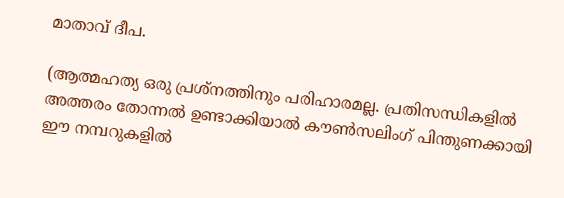മാതാവ് ദീപ.

(ആത്മഹത്യ ഒരു പ്രശ്നത്തിനും പരിഹാരമല്ല. പ്രതിസന്ധികളിൽ അത്തരം തോന്നൽ ഉണ്ടാക്കിയാൽ കൗൺസലിംഗ് പിന്തുണക്കായി ഈ നമ്പറുകളിൽ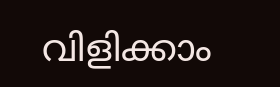വിളിക്കാം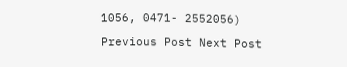1056, 0471- 2552056)

Previous Post Next Post